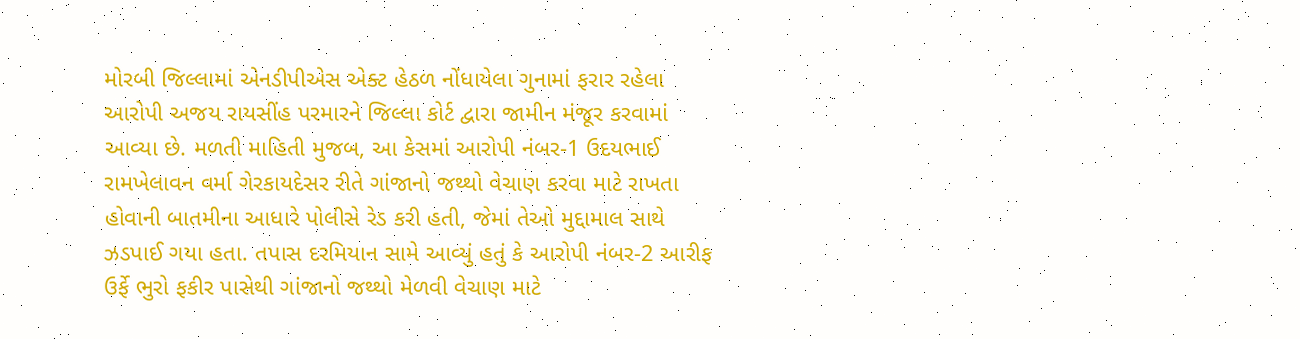મોરબી જિલ્લામાં એનડીપીએસ એક્ટ હેઠળ નોંધાયેલા ગુનામાં ફરાર રહેલા આરોપી અજય રાયસીંહ પરમારને જિલ્લા કોર્ટ દ્વારા જામીન મંજૂર કરવામાં આવ્યા છે. મળતી માહિતી મુજબ, આ કેસમાં આરોપી નંબર-1 ઉદયભાઈ રામખેલાવન વર્મા ગેરકાયદેસર રીતે ગાંજાનો જથ્થો વેચાણ કરવા માટે રાખતા હોવાની બાતમીના આધારે પોલીસે રેડ કરી હતી, જેમાં તેઓ મુદ્દામાલ સાથે ઝડપાઈ ગયા હતા. તપાસ દરમિયાન સામે આવ્યું હતું કે આરોપી નંબર-2 આરીફ ઉર્ફે ભુરો ફકીર પાસેથી ગાંજાનો જથ્થો મેળવી વેચાણ માટે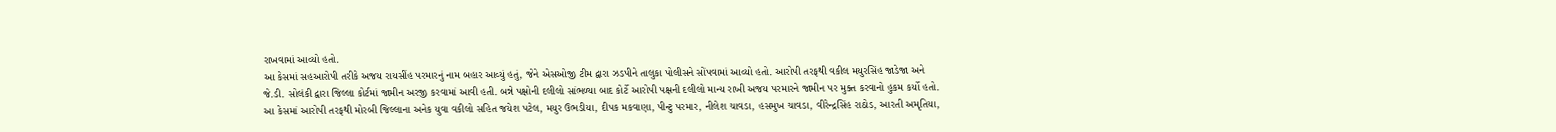રાખવામાં આવ્યો હતો.
આ કેસમાં સહઆરોપી તરીકે અજય રાયસીંહ પરમારનું નામ બહાર આવ્યું હતું, જેને એસઓજી ટીમ દ્વારા ઝડપીને તાલુકા પોલીસને સોંપવામાં આવ્યો હતો. આરોપી તરફથી વકીલ મયુરસિંહ જાડેજા અને જે.ડી. સોલંકી દ્વારા જિલ્લા કોર્ટમાં જામીન અરજી કરવામાં આવી હતી. બન્ને પક્ષોની દલીલો સાંભળ્યા બાદ કોર્ટે આરોપી પક્ષની દલીલો માન્ય રાખી અજય પરમારને જામીન પર મુક્ત કરવાનો હુકમ કર્યો હતો.
આ કેસમાં આરોપી તરફથી મોરબી જિલ્લાના અનેક યુવા વકીલો સહિત જયેશ પટેલ, મયુર ઉભડીયા, દીપક મકવાણા, પીન્ટુ પરમાર, નીલેશ ચાવડા, હસમુખ ચાવડા, વીરેન્દ્રસિંહ રાઠોડ, આરતી અમૃતિયા,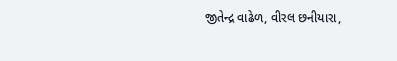જીતેન્દ્ર વાઢેળ, વીરલ છનીયારા,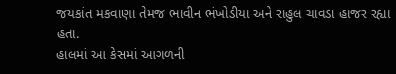જયકાંત મકવાણા તેમજ ભાવીન ભંખોડીયા અને રાહુલ ચાવડા હાજર રહ્યા હતા.
હાલમાં આ કેસમાં આગળની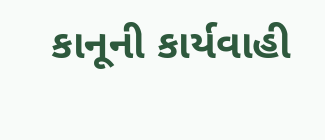કાનૂની કાર્યવાહી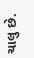ચાલુ છે.